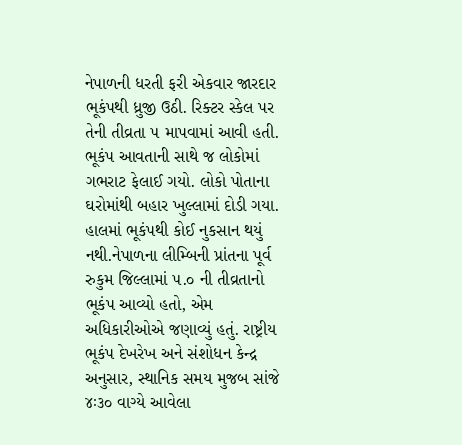નેપાળની ધરતી ફરી એકવાર જારદાર ભૂકંપથી ધ્રુજી ઉઠી. રિક્ટર સ્કેલ પર તેની તીવ્રતા ૫ માપવામાં આવી હતી. ભૂકંપ આવતાની સાથે જ લોકોમાં ગભરાટ ફેલાઈ ગયો. લોકો પોતાના ઘરોમાંથી બહાર ખુલ્લામાં દોડી ગયા. હાલમાં ભૂકંપથી કોઈ નુકસાન થયું નથી.નેપાળના લીમ્બિની પ્રાંતના પૂર્વ રુકુમ જિલ્લામાં ૫.૦ ની તીવ્રતાનો ભૂકંપ આવ્યો હતો, એમ અધિકારીઓએ જણાવ્યું હતું. રાષ્ટ્રીય ભૂકંપ દેખરેખ અને સંશોધન કેન્દ્ર અનુસાર, સ્થાનિક સમય મુજબ સાંજે ૪ઃ૩૦ વાગ્યે આવેલા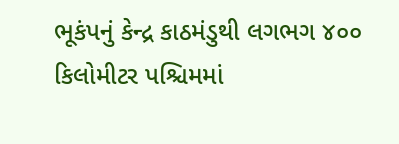ભૂકંપનું કેન્દ્ર કાઠમંડુથી લગભગ ૪૦૦ કિલોમીટર પશ્ચિમમાં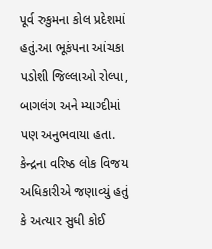પૂર્વ રુકુમના કોલ પ્રદેશમાં હતું.આ ભૂકંપના આંચકા પડોશી જિલ્લાઓ રોલ્પા, બાગલંગ અને મ્યાગ્દીમાં પણ અનુભવાયા હતા. કેન્દ્રના વરિષ્ઠ લોક વિજય અધિકારીએ જણાવ્યું હતું કે અત્યાર સુધી કોઈ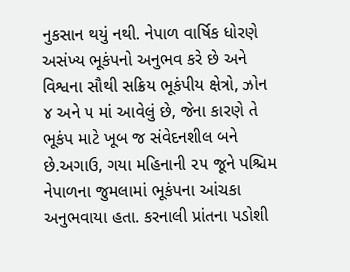નુકસાન થયું નથી. નેપાળ વાર્ષિક ધોરણે અસંખ્ય ભૂકંપનો અનુભવ કરે છે અને વિશ્વના સૌથી સક્રિય ભૂકંપીય ક્ષેત્રો, ઝોન ૪ અને ૫ માં આવેલું છે, જેના કારણે તે ભૂકંપ માટે ખૂબ જ સંવેદનશીલ બને છે.અગાઉ, ગયા મહિનાની ૨૫ જૂને પશ્ચિમ નેપાળના જુમલામાં ભૂકંપના આંચકા અનુભવાયા હતા. કરનાલી પ્રાંતના પડોશી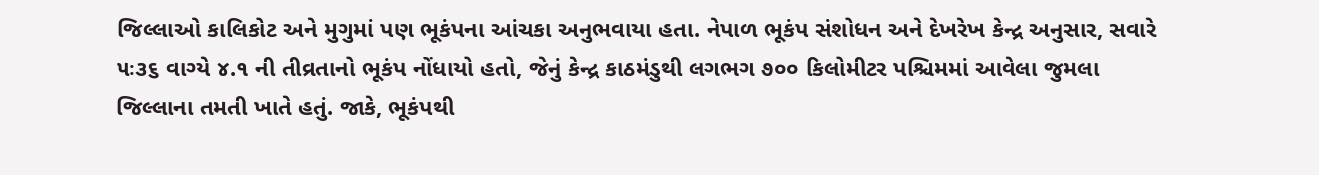જિલ્લાઓ કાલિકોટ અને મુગુમાં પણ ભૂકંપના આંચકા અનુભવાયા હતા. નેપાળ ભૂકંપ સંશોધન અને દેખરેખ કેન્દ્ર અનુસાર, સવારે ૫ઃ૩૬ વાગ્યે ૪.૧ ની તીવ્રતાનો ભૂકંપ નોંધાયો હતો, જેનું કેન્દ્ર કાઠમંડુથી લગભગ ૭૦૦ કિલોમીટર પશ્ચિમમાં આવેલા જુમલા જિલ્લાના તમતી ખાતે હતું. જાકે, ભૂકંપથી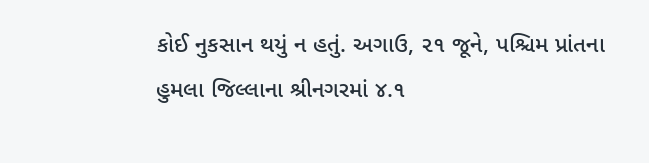કોઈ નુકસાન થયું ન હતું. અગાઉ, ૨૧ જૂને, પશ્ચિમ પ્રાંતના હુમલા જિલ્લાના શ્રીનગરમાં ૪.૧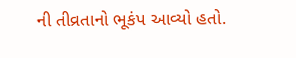ની તીવ્રતાનો ભૂકંપ આવ્યો હતો.